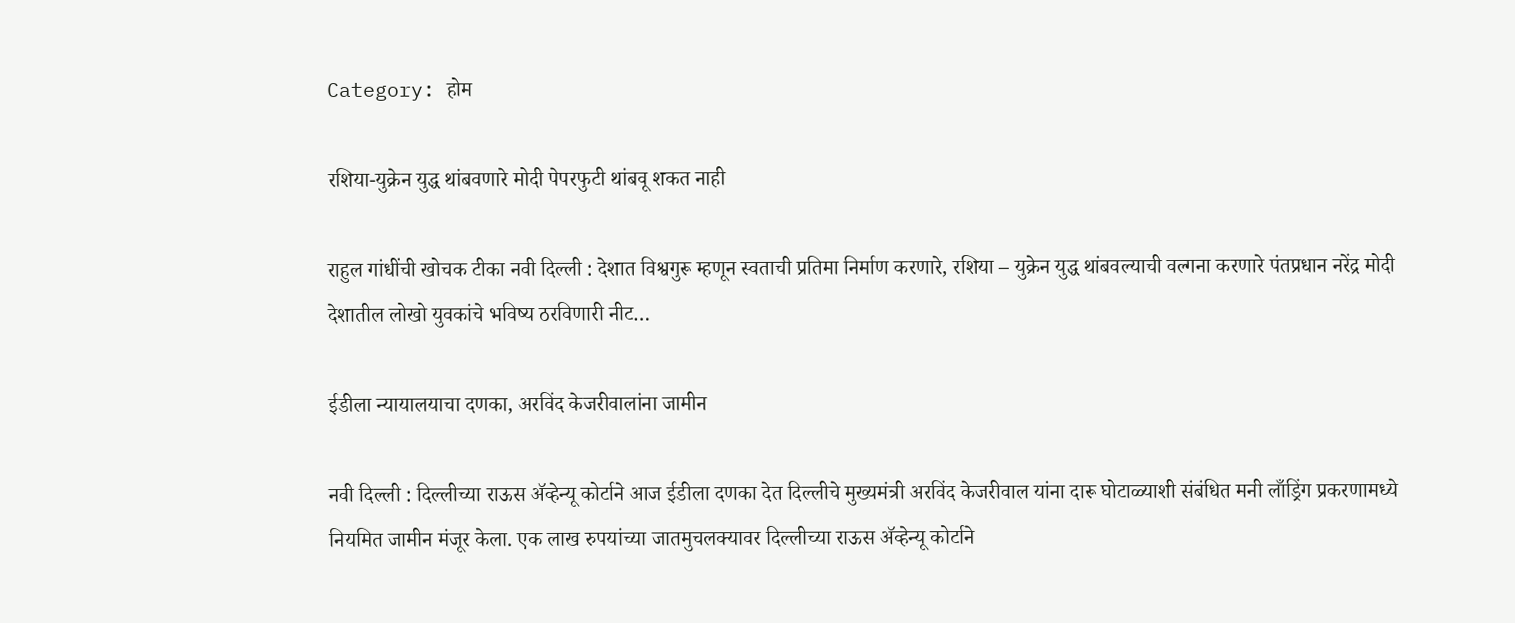Category: होम

रशिया-युक्रेन युद्ध थांबवणारे मोदी पेपरफुटी थांबवू शकत नाही

राहुल गांधींची खोचक टीका नवी दिल्ली : देशात विश्वगुरू म्हणून स्वताची प्रतिमा निर्माण करणारे, रशिया – युक्रेन युद्ध थांबवल्याची वल्गना करणारे पंतप्रधान नरेंद्र मोदी देशातील लोखो युवकांचे भविष्य ठरविणारी नीट…

ईडीला न्यायालयाचा दणका, अरविंद केजरीवालांना जामीन

नवी दिल्ली : दिल्लीच्या राऊस ॲव्हेन्यू कोर्टाने आज ईडीला दणका देत दिल्लीचे मुख्यमंत्री अरविंद केजरीवाल यांना दारू घोटाळ्याशी संबंधित मनी लाँड्रिंग प्रकरणामध्ये नियमित जामीन मंजूर केला. एक लाख रुपयांच्या जातमुचलक्यावर दिल्लीच्या राऊस ॲव्हेन्यू कोर्टाने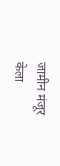जामीन मंजूर केला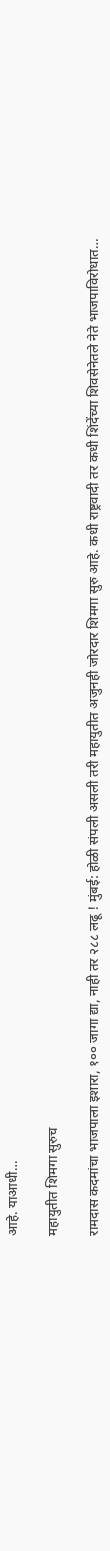आहे. याआधी…

महायुतीत शिमगा सुरुच

रामदास कदमांचा भाजपाला इशारा, १०० जागा द्या, नाही तर २८८ लढू ! मुंबई: होळी संपली असली तरी महायुतीत अजुनही जोरदार शिमगा सुरु आहे. कधी राष्ट्रवादी तर कधी शिंदेंच्या शिवसेनेतले नेते भाजपाविरोधात…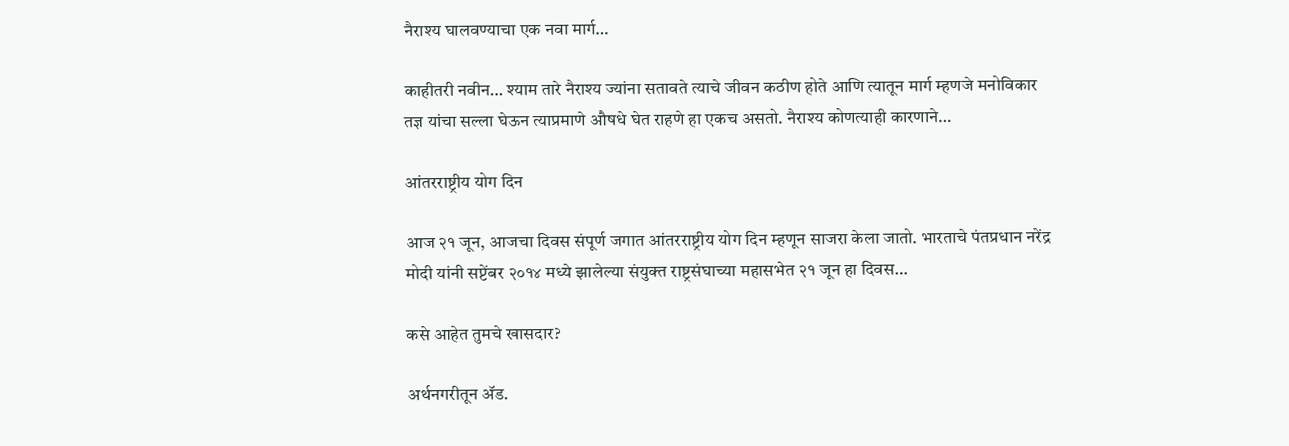नैराश्य घालवण्याचा एक नवा मार्ग…

काहीतरी नवीन… श्याम तारे नैराश्य ज्यांना सतावते त्याचे जीवन कठीण होते आणि त्यातून मार्ग म्हणजे मनोविकार तज्ञ यांचा सल्ला घेऊन त्याप्रमाणे औषधे घेत राहणे हा एकच असतो. नैराश्य कोणत्याही कारणाने…

आंतरराष्ट्रीय योग दिन

आज २१ जून, आजचा दिवस संपूर्ण जगात आंतरराष्ट्रीय योग दिन म्हणून साजरा केला जातो. भारताचे पंतप्रधान नरेंद्र मोदी यांनी सप्टेंबर २०१४ मध्ये झालेल्या संयुक्त राष्ट्रसंघाच्या महासभेत २१ जून हा दिवस…

कसे आहेत तुमचे खासदार?

अर्थनगरीतून ॲड.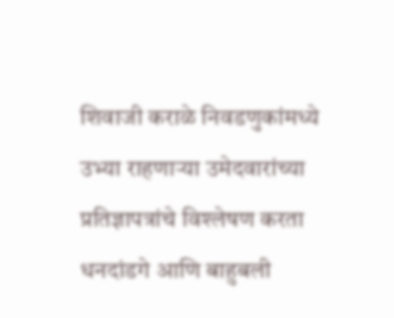शिवाजी कराळे निवडणुकांमध्ये उभ्या राहणाऱ्या उमेदवारांच्या प्रतिज्ञापत्रांचे विश्लेषण करता धनदांडगे आणि बाहुबली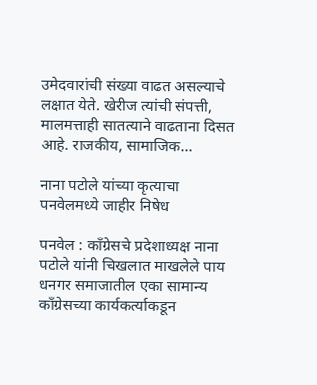उमेदवारांची संख्या वाढत असल्याचे लक्षात येते. खेरीज त्यांची संपत्ती, मालमत्ताही सातत्याने वाढताना दिसत आहे. राजकीय, सामाजिक…

नाना पटोले यांच्या कृत्याचा पनवेलमध्ये जाहीर निषेध

पनवेल : काँग्रेसचे प्रदेशाध्यक्ष नाना पटोले यांनी चिखलात माखलेले पाय धनगर समाजातील एका सामान्य काँग्रेसच्या कार्यकर्त्याकडून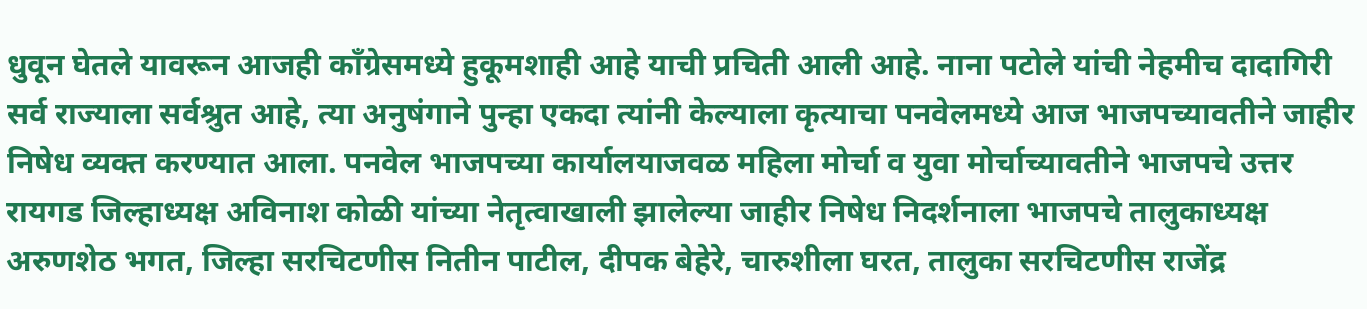धुवून घेतले यावरून आजही काँग्रेसमध्ये हुकूमशाही आहे याची प्रचिती आली आहे. नाना पटोले यांची नेहमीच दादागिरी सर्व राज्याला सर्वश्रुत आहे, त्या अनुषंगाने पुन्हा एकदा त्यांनी केल्याला कृत्याचा पनवेलमध्ये आज भाजपच्यावतीने जाहीर निषेध व्यक्त करण्यात आला. पनवेल भाजपच्या कार्यालयाजवळ महिला मोर्चा व युवा मोर्चाच्यावतीने भाजपचे उत्तर रायगड जिल्हाध्यक्ष अविनाश कोळी यांच्या नेतृत्वाखाली झालेल्या जाहीर निषेध निदर्शनाला भाजपचे तालुकाध्यक्ष अरुणशेठ भगत, जिल्हा सरचिटणीस नितीन पाटील, दीपक बेहेरे, चारुशीला घरत, तालुका सरचिटणीस राजेंद्र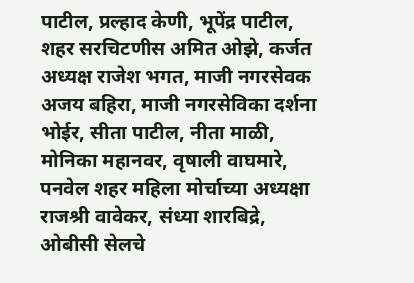पाटील, प्रल्हाद केणी, भूपेंद्र पाटील, शहर सरचिटणीस अमित ओझे, कर्जत अध्यक्ष राजेश भगत, माजी नगरसेवक अजय बहिरा, माजी नगरसेविका दर्शना भोईर, सीता पाटील, नीता माळी, मोनिका महानवर, वृषाली वाघमारे, पनवेल शहर महिला मोर्चाच्या अध्यक्षा राजश्री वावेकर, संध्या शारबिद्रे, ओबीसी सेलचे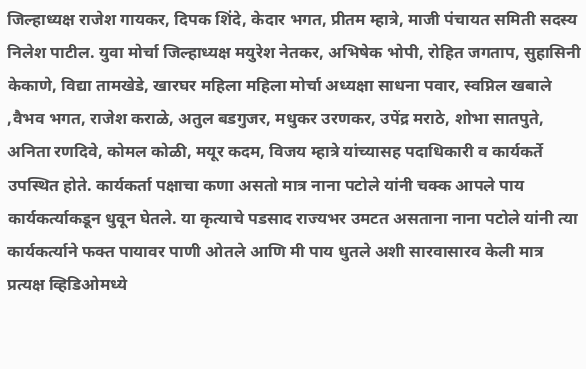जिल्हाध्यक्ष राजेश गायकर, दिपक शिंदे, केदार भगत, प्रीतम म्हात्रे, माजी पंचायत समिती सदस्य निलेश पाटील. युवा मोर्चा जिल्हाध्यक्ष मयुरेश नेतकर, अभिषेक भोपी, रोहित जगताप, सुहासिनी केकाणे, विद्या तामखेडे, खारघर महिला महिला मोर्चा अध्यक्षा साधना पवार, स्वप्निल खबाले ,वैभव भगत, राजेश कराळे, अतुल बडगुजर, मधुकर उरणकर, उपेंद्र मराठे, शोभा सातपुते, अनिता रणदिवे, कोमल कोळी, मयूर कदम, विजय म्हात्रे यांच्यासह पदाधिकारी व कार्यकर्ते उपस्थित होते. कार्यकर्ता पक्षाचा कणा असतो मात्र नाना पटोले यांनी चक्क आपले पाय कार्यकर्त्याकडून धुवून घेतले. या कृत्याचे पडसाद राज्यभर उमटत असताना नाना पटोले यांनी त्या कार्यकर्त्याने फक्त पायावर पाणी ओतले आणि मी पाय धुतले अशी सारवासारव केली मात्र प्रत्यक्ष व्हिडिओमध्ये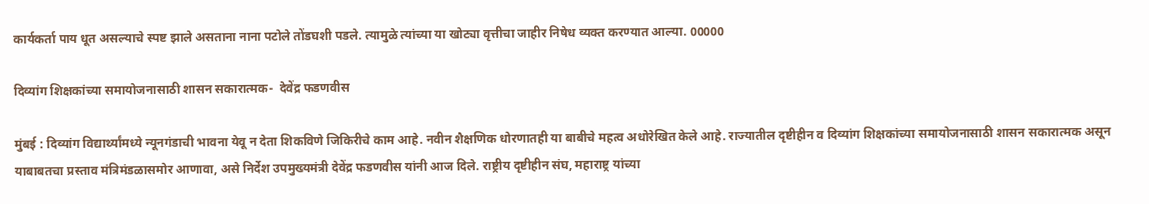कार्यकर्ता पाय धूत असल्याचे स्पष्ट झाले असताना नाना पटोले तोंडघशी पडले. त्यामुळे त्यांच्या या खोट्या वृत्तीचा जाहीर निषेध व्यक्त करण्यात आल्या. 00000

दिव्यांग शिक्षकांच्या समायोजनासाठी शासन सकारात्मक-  देवेंद्र फडणवीस

मुंबई : दिव्यांग विद्यार्थ्यांमध्ये न्यूनगंडाची भावना येवू न देता शिकविणे जिकिरीचे काम आहे. नवीन शैक्षणिक धोरणातही या बाबीचे महत्व अधोरेखित केले आहे. राज्यातील दृष्टीहीन व दिव्यांग शिक्षकांच्या समायोजनासाठी शासन सकारात्मक असून याबाबतचा प्रस्ताव मंत्रिमंडळासमोर आणावा, असे निर्देश उपमुख्यमंत्री देवेंद्र फडणवीस यांनी आज दिले. राष्ट्रीय दृष्टीहीन संघ, महाराष्ट्र यांच्या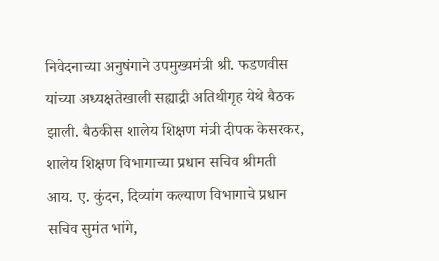निवेदनाच्या अनुषंगाने उपमुख्यमंत्री श्री. फडणवीस यांच्या अध्यक्षतेखाली सह्याद्री अतिथीगृह येथे बैठक झाली. बैठकीस शालेय शिक्षण मंत्री दीपक केसरकर, शालेय शिक्षण विभागाच्या प्रधान सचिव श्रीमती आय. ए. कुंदन, दिव्यांग कल्याण विभागाचे प्रधान सचिव सुमंत भांगे,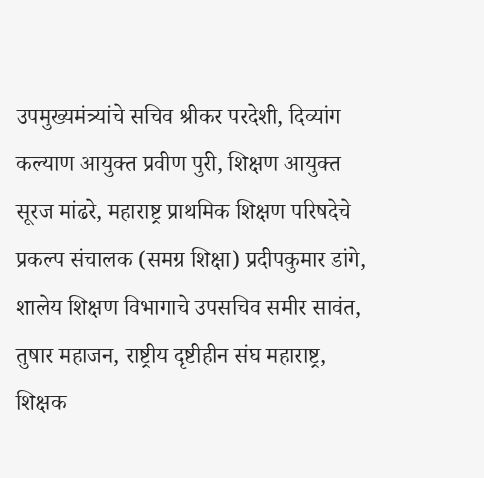उपमुख्यमंत्र्यांचे सचिव श्रीकर परदेशी, दिव्यांग कल्याण आयुक्त प्रवीण पुरी, शिक्षण आयुक्त सूरज मांढरे, महाराष्ट्र प्राथमिक शिक्षण परिषदेचे प्रकल्प संचालक (समग्र शिक्षा) प्रदीपकुमार डांगे, शालेय शिक्षण विभागाचे उपसचिव समीर सावंत, तुषार महाजन, राष्ट्रीय दृष्टीहीन संघ महाराष्ट्र, शिक्षक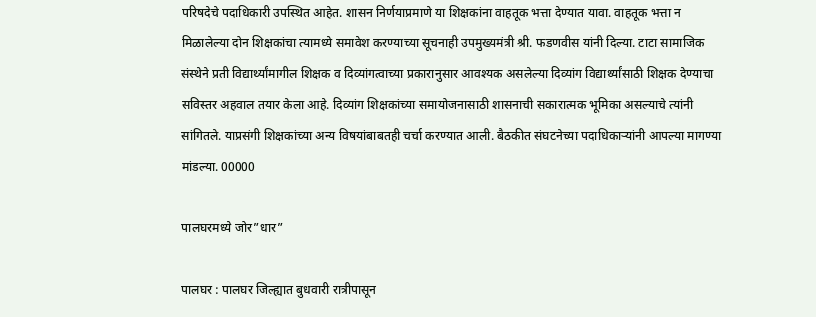परिषदेचे पदाधिकारी उपस्थित आहेत. शासन निर्णयाप्रमाणे या शिक्षकांना वाहतूक भत्ता देण्यात यावा. वाहतूक भत्ता न मिळालेल्या दोन शिक्षकांचा त्यामध्ये समावेश करण्याच्या सूचनाही उपमुख्यमंत्री श्री. फडणवीस यांनी दिल्या. टाटा सामाजिक संस्थेने प्रती विद्यार्थ्यांमागील शिक्षक व दिव्यांगत्वाच्या प्रकारानुसार आवश्यक असलेल्या दिव्यांग विद्यार्थ्यांसाठी शिक्षक देण्याचा सविस्तर अहवाल तयार केला आहे. दिव्यांग शिक्षकांच्या समायोजनासाठी शासनाची सकारात्मक भूमिका असल्याचे त्यांनी सांगितले. याप्रसंगी शिक्षकांच्या अन्य विषयांबाबतही चर्चा करण्यात आली. बैठकीत संघटनेच्या पदाधिकाऱ्यांनी आपल्या मागण्या मांडल्या. 00000

पालघरमध्ये जोर”धार”

पालघर : पालघर जिल्ह्यात बुधवारी रात्रीपासून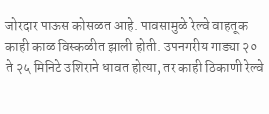जोरदार पाऊस कोसळत आहे. पावसामुळे रेल्वे वाहतूक काही काळ विस्कळीत झाली होती. उपनगरीय गाड्या २० ते २५ मिनिटे उशिराने धावत होत्या, तर काही ठिकाणी रेल्वे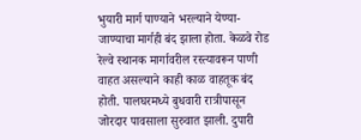भुयारी मार्ग पाण्याने भरल्याने येण्या-जाण्याचा मार्गही बंद झाला होता. केळवे रोड रेल्वे स्थानक मार्गावरील रस्त्यावरून पाणी वाहत असल्याने काही काळ वाहतूक बंद होती. पालघरमध्ये बुधवारी रात्रीपासून जोरदार पावसाला सुरुवात झाली. दुपारी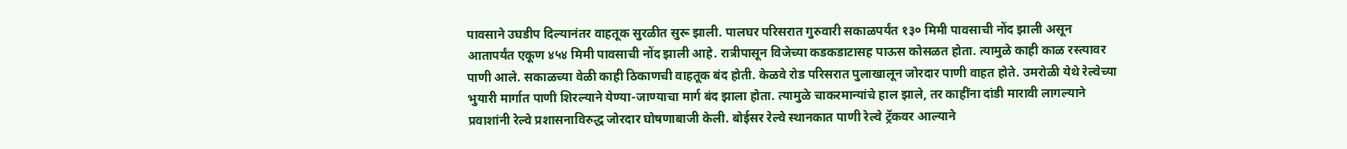पावसाने उघडीप दिल्यानंतर वाहतूक सुरळीत सुरू झाली. पालघर परिसरात गुरुवारी सकाळपर्यंत १३० मिमी पावसाची नोंद झाली असून आतापर्यंत एकूण ४५४ मिमी पावसाची नोंद झाली आहे. रात्रीपासून विजेच्या कडकडाटासह पाऊस कोसळत होता. त्यामुळे काही काळ रस्त्यावर पाणी आले. सकाळच्या वेळी काही ठिकाणची वाहतूक बंद होती. केळवे रोड परिसरात पुलाखालून जोरदार पाणी वाहत होते. उमरोळी येथे रेल्वेच्या भुयारी मार्गात पाणी शिरल्याने येण्या-जाण्याचा मार्ग बंद झाला होता. त्यामुळे चाकरमान्यांचे हाल झाले, तर काहींना दांडी मारावी लागल्याने प्रवाशांनी रेल्वे प्रशासनाविरुद्ध जोरदार घोषणाबाजी केली. बोईसर रेल्वे स्थानकात पाणी रेल्वे ट्रॅकवर आल्याने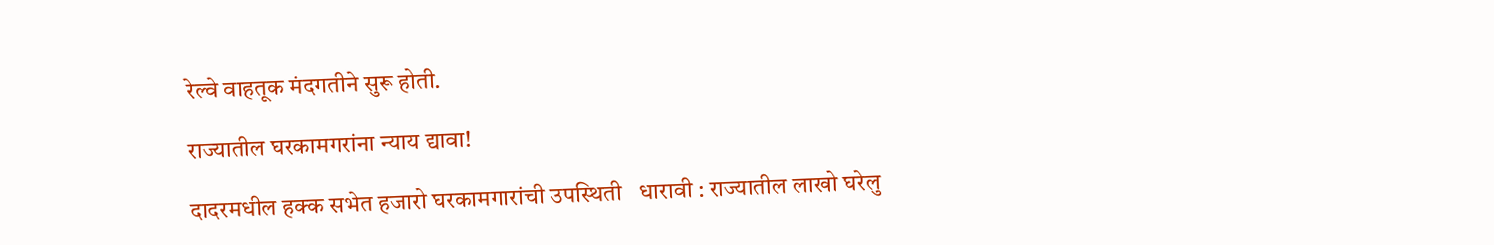रेल्वे वाहतूक मंदगतीने सुरू होती.

राज्‍यातील घरकामगरांना न्याय द्यावा!

दादरमधील हक्‍क सभेत हजारो घरकामगारांची उपस्‍थिती   धारावी : राज्यातील लाखो घरेलु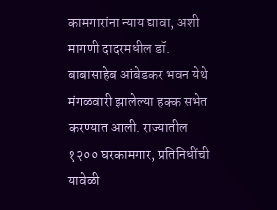कामगारांना न्याय द्यावा, अशी मागणी दादरमधील डॉ. बाबासाहेब आंबेडकर भवन येथे मंगळवारी झालेल्‍या हक्‍क सभेत करण्यात आली. राज्यातील १२०० घरकामगार, प्रतिनिधींची यावेळी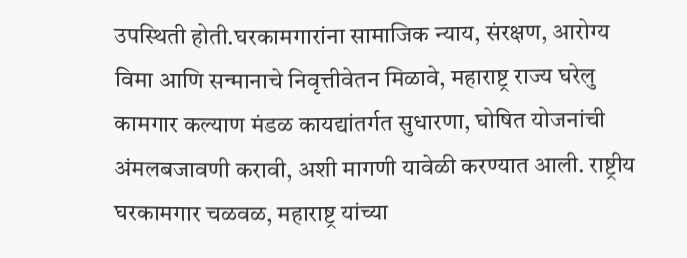उपस्‍थिती होती.घरकामगारांना सामाजिक न्याय, संरक्षण, आरोग्य विमा आणि सन्मानाचे निवृत्तीवेतन मिळावे, महाराष्ट्र राज्य घरेलु कामगार कल्याण मंडळ कायद्यांतर्गत सुधारणा, घोषित योजनांची अंमलबजावणी करावी, अशी मागणी यावेळी करण्यात आली. राष्ट्रीय घरकामगार चळवळ, महाराष्ट्र यांच्या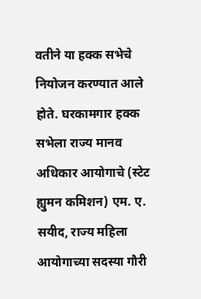वतीने या हक्क सभेचे नियोजन करण्यात आले होते. घरकामगार हक्क सभेला राज्य मानव अधिकार आयोगाचे (स्टेट ह्युमन कमिशन) एम. ए. सयीद, राज्य महिला आयोगाच्या सदस्या गौरी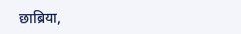छाब्रिया,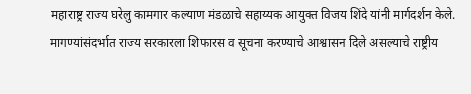महाराष्ट्र राज्य घरेलु कामगार कल्याण मंडळाचे सहाय्यक आयुक्त विजय शिंदे यांनी मार्गदर्शन केले. मागण्यांसंदर्भात राज्य सरकारला शिफारस व सूचना करण्याचे आश्वासन दिले असल्याचे राष्ट्रीय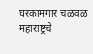घरकामगार चळवळ महाराष्ट्रचे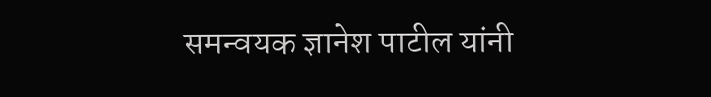समन्वयक ज्ञानेश पाटील यांनी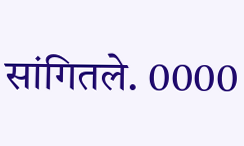सांगितले. 0000